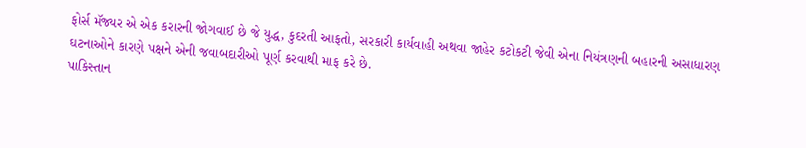ફોર્સ મૅજ્યર એ એક કરારની જોગવાઈ છે જે યુદ્ધ, કુદરતી આફતો, સરકારી કાર્યવાહી અથવા જાહેર કટોકટી જેવી એના નિયંત્રણની બહારની અસાધારણ ઘટનાઓને કારણે પક્ષને એની જવાબદારીઓ પૂર્ણ કરવાથી માફ કરે છે.
પાકિસ્તાન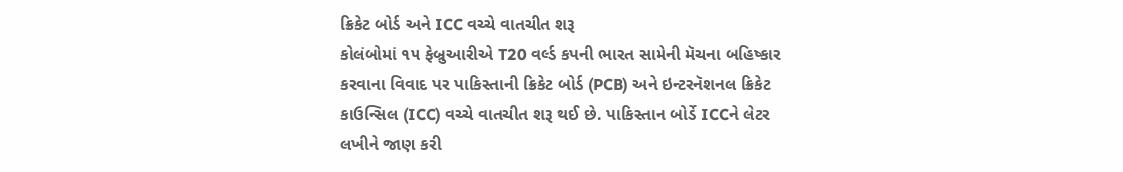ક્રિકેટ બોર્ડ અને ICC વચ્ચે વાતચીત શરૂ
કોલંબોમાં ૧૫ ફેબ્રુઆરીએ T20 વર્લ્ડ કપની ભારત સામેની મૅચના બહિષ્કાર કરવાના વિવાદ પર પાકિસ્તાની ક્રિકેટ બોર્ડ (PCB) અને ઇન્ટરનૅશનલ ક્રિકેટ કાઉન્સિલ (ICC) વચ્ચે વાતચીત શરૂ થઈ છે. પાકિસ્તાન બોર્ડે ICCને લેટર લખીને જાણ કરી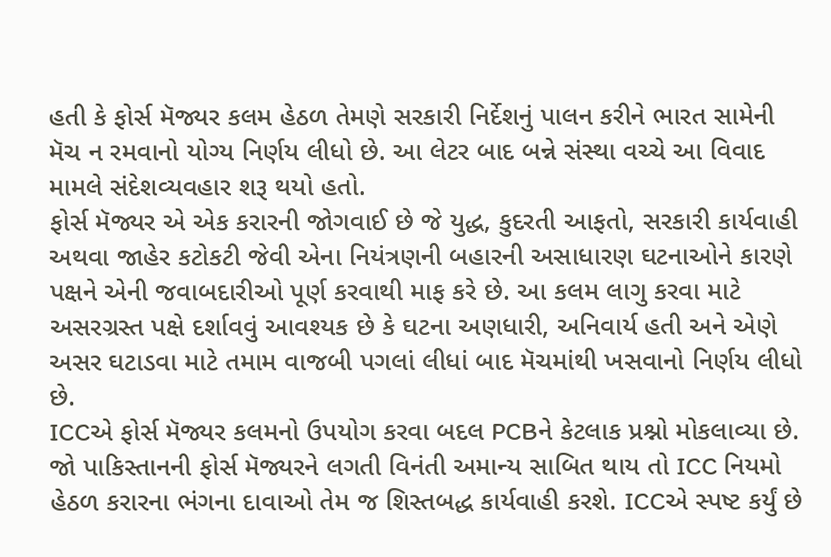હતી કે ફોર્સ મૅજ્યર કલમ હેઠળ તેમણે સરકારી નિર્દેશનું પાલન કરીને ભારત સામેની મૅચ ન રમવાનો યોગ્ય નિર્ણય લીધો છે. આ લેટર બાદ બન્ને સંસ્થા વચ્ચે આ વિવાદ મામલે સંદેશવ્યવહાર શરૂ થયો હતો.
ફોર્સ મૅજ્યર એ એક કરારની જોગવાઈ છે જે યુદ્ધ, કુદરતી આફતો, સરકારી કાર્યવાહી અથવા જાહેર કટોકટી જેવી એના નિયંત્રણની બહારની અસાધારણ ઘટનાઓને કારણે પક્ષને એની જવાબદારીઓ પૂર્ણ કરવાથી માફ કરે છે. આ કલમ લાગુ કરવા માટે અસરગ્રસ્ત પક્ષે દર્શાવવું આવશ્યક છે કે ઘટના અણધારી, અનિવાર્ય હતી અને એણે અસર ઘટાડવા માટે તમામ વાજબી પગલાં લીધાં બાદ મૅચમાંથી ખસવાનો નિર્ણય લીધો છે.
ICCએ ફોર્સ મૅજ્યર કલમનો ઉપયોગ કરવા બદલ PCBને કેટલાક પ્રશ્નો મોકલાવ્યા છે. જો પાકિસ્તાનની ફોર્સ મૅજ્યરને લગતી વિનંતી અમાન્ય સાબિત થાય તો ICC નિયમો હેઠળ કરારના ભંગના દાવાઓ તેમ જ શિસ્તબદ્ધ કાર્યવાહી કરશે. ICCએ સ્પષ્ટ કર્યું છે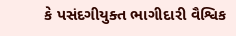કે પસંદગીયુક્ત ભાગીદારી વૈશ્વિક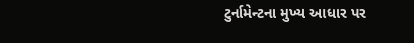ટુર્નામેન્ટના મુખ્ય આધાર પર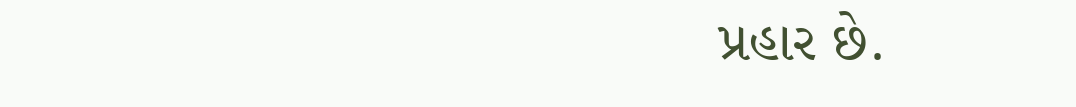પ્રહાર છે.